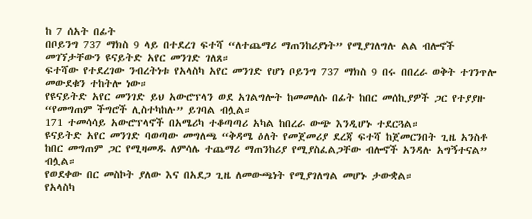ከ 7 ሰአት በፊት
በቦይንግ 737 ማክስ 9 ላይ በተደረገ ፍተሻ “ለተጨማሪ ማጠንከሪያነት” የሚያገለግሉ ልል ብሎኖች መገኘታቸውን ዩናይትድ አየር መንገድ ገለጸ።
ፍተሻው የተደረገው ንብረትነቱ የአላስካ አየር መንገድ የሆነ ቦይንግ 737 ማክስ 9 በሩ በበረራ ወቅት ተገንጥሎ መውደቁን ተከትሎ ነው።
የዩናይትድ አየር መንገድ ይህ አውሮፕላን ወደ አገልግሎት ከመመለሱ በፊት ከበር መሰኪያዎች ጋር የተያያዙ “የመግጠም ችግሮች ሊስተካከሉ” ይገባል ብሏል።
171 ተመሳሳይ አውሮፕላኖች በአሜሪካ ተቆጣጣሪ አካል ከበረራ ውጭ እንዲሆኑ ተደርጓል።
ዩናይትድ አየር መንገድ ባወጣው መግለጫ “ቅዳሜ ዕለት የመጀመሪያ ደረጃ ፍተሻ ከጀመርንበት ጊዜ አንስቶ ከበር መግጠም ጋር የሚዛመዱ ለምሳሌ ተጨማሪ ማጠንከሪያ የሚያስፈልጋቸው ብሎኖች አንዳሉ አግኝተናል” ብሏል።
የወደቀው በር መስኮት ያለው እና በአደጋ ጊዜ ለመውጫነት የሚያገለግል መሆኑ ታውቋል።
የአላስካ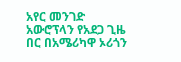አየር መንገድ አውሮፕላን የአደጋ ጊዜ በር በአሜሪካዋ ኦሪጎን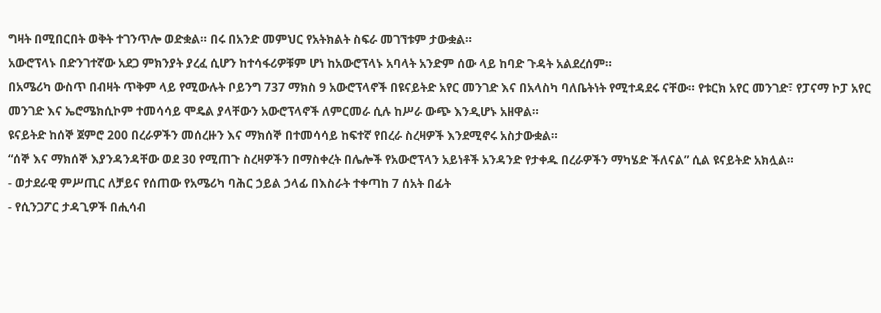ግዛት በሚበርበት ወቅት ተገንጥሎ ወድቋል። በሩ በአንድ መምህር የአትክልት ስፍራ መገኘቱም ታውቋል።
አውሮፕላኑ በድንገተኛው አደጋ ምክንያት ያረፈ ሲሆን ከተሳፋሪዎቹም ሆነ ከአውሮፕላኑ አባላት አንድም ሰው ላይ ከባድ ጉዳት አልደረሰም።
በአሜሪካ ውስጥ በብዛት ጥቅም ላይ የሚውሉት ቦይንግ 737 ማክስ 9 አውሮፕላኖች በዩናይትድ አየር መንገድ እና በአላስካ ባለቤትነት የሚተዳደሩ ናቸው። የቱርክ አየር መንገድ፣ የፓናማ ኮፓ አየር መንገድ እና ኤሮሜክሲኮም ተመሳሳይ ሞዴል ያላቸውን አውሮፕላኖች ለምርመራ ሲሉ ከሥራ ውጭ እንዲሆኑ አዘዋል።
ዩናይትድ ከሰኞ ጀምሮ 200 በረራዎችን መሰረዙን እና ማክሰኞ በተመሳሳይ ከፍተኛ የበረራ ስረዛዎች እንደሚኖሩ አስታውቋል።
“ሰኞ እና ማክሰኞ እያንዳንዳቸው ወደ 30 የሚጠጉ ስረዛዎችን በማስቀረት በሌሎች የአውሮፕላን አይነቶች አንዳንድ የታቀዱ በረራዎችን ማካሄድ ችለናል” ሲል ዩናይትድ አክሏል።
- ወታደራዊ ምሥጢር ለቻይና የሰጠው የአሜሪካ ባሕር ኃይል ኃላፊ በእስራት ተቀጣከ 7 ሰአት በፊት
- የሲንጋፖር ታዳጊዎች በሒሳብ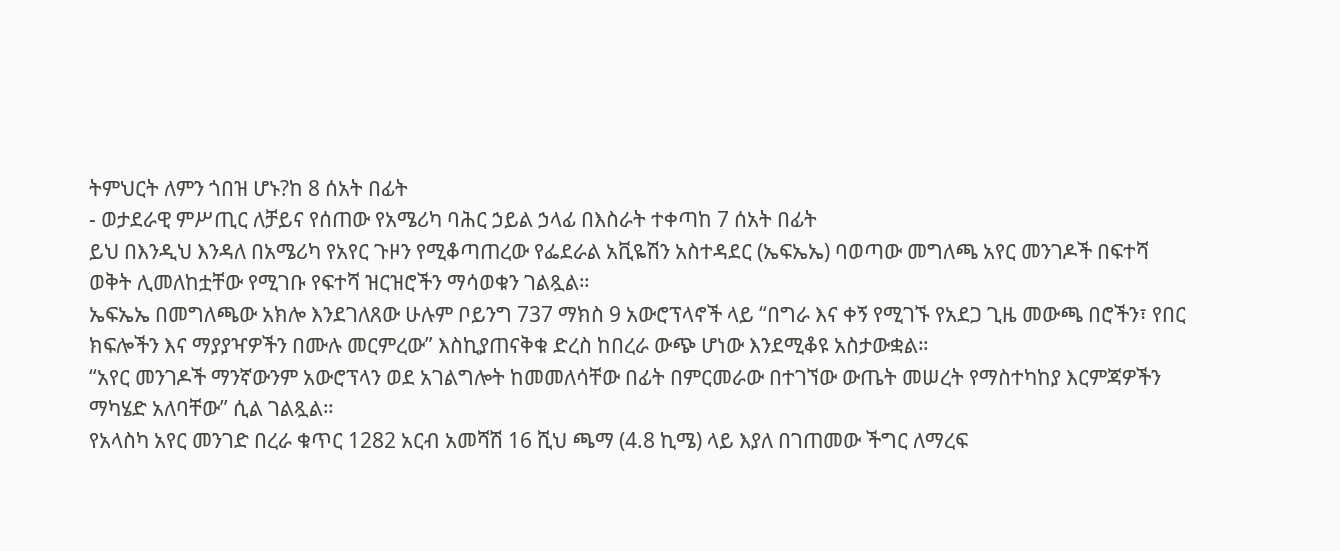ትምህርት ለምን ጎበዝ ሆኑ?ከ 8 ሰአት በፊት
- ወታደራዊ ምሥጢር ለቻይና የሰጠው የአሜሪካ ባሕር ኃይል ኃላፊ በእስራት ተቀጣከ 7 ሰአት በፊት
ይህ በእንዲህ እንዳለ በአሜሪካ የአየር ጉዞን የሚቆጣጠረው የፌደራል አቪዬሽን አስተዳደር (ኤፍኤኤ) ባወጣው መግለጫ አየር መንገዶች በፍተሻ ወቅት ሊመለከቷቸው የሚገቡ የፍተሻ ዝርዝሮችን ማሳወቁን ገልጿል።
ኤፍኤኤ በመግለጫው አክሎ እንደገለጸው ሁሉም ቦይንግ 737 ማክስ 9 አውሮፕላኖች ላይ “በግራ እና ቀኝ የሚገኙ የአደጋ ጊዜ መውጫ በሮችን፣ የበር ክፍሎችን እና ማያያዣዎችን በሙሉ መርምረው” እስኪያጠናቅቁ ድረስ ከበረራ ውጭ ሆነው እንደሚቆዩ አስታውቋል።
“አየር መንገዶች ማንኛውንም አውሮፕላን ወደ አገልግሎት ከመመለሳቸው በፊት በምርመራው በተገኘው ውጤት መሠረት የማስተካከያ እርምጃዎችን ማካሄድ አለባቸው” ሲል ገልጿል።
የአላስካ አየር መንገድ በረራ ቁጥር 1282 አርብ አመሻሽ 16 ሺህ ጫማ (4.8 ኪሜ) ላይ እያለ በገጠመው ችግር ለማረፍ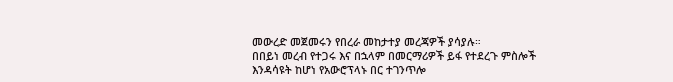መውረድ መጀመሩን የበረራ መከታተያ መረጃዎች ያሳያሉ።
በበይነ መረብ የተጋሩ እና በኋላም በመርማሪዎች ይፋ የተደረጉ ምስሎች እንዳሳዩት ከሆነ የአውሮፕላኑ በር ተገንጥሎ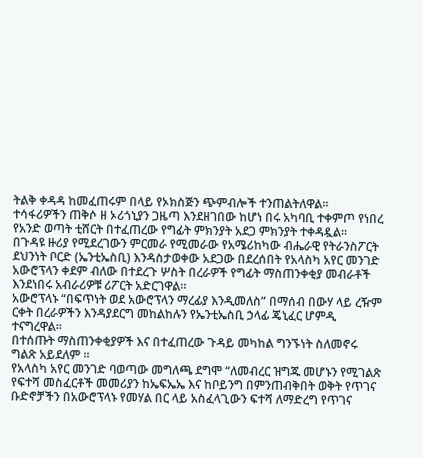ትልቅ ቀዳዳ ከመፈጠሩም በላይ የኦክስጅን ጭምብሎች ተንጠልትለዋል።
ተሳፋሪዎችን ጠቅሶ ዘ ኦሪጎኒያን ጋዜጣ እንደዘገበው ከሆነ በሩ አካባቢ ተቀምጦ የነበረ የአንድ ወጣት ቲሸርት በተፈጠረው የግፊት ምክንያት አደጋ ምክንያት ተቀዳዷል።
በጉዳዩ ዙሪያ የሚደረገውን ምርመራ የሚመራው የአሜሪከካው ብሔራዊ የትራንስፖርት ደህንነት ቦርድ (ኤንቲኤስቢ) እንዳስታወቀው አደጋው በደረሰበት የአላስካ አየር መንገድ አውሮፕላን ቀደም ብለው በተደረጉ ሦስት በረራዎች የግፊት ማስጠንቀቂያ መብራቶች እንደነበሩ አብራሪዎቹ ሪፖርት አድርገዋል።
አውሮፕላኑ “በፍጥነት ወደ አውሮፕላን ማረፊያ እንዲመለስ” በማሰብ በውሃ ላይ ረዥም ርቀት በረራዎችን እንዳያደርግ መከልከሉን የኤንቲኤስቢ ኃላፊ ጄኒፈር ሆምዲ ተናግረዋል።
በተሰጡት ማስጠንቀቂያዎች እና በተፈጠረው ጉዳይ መካከል ግንኙነት ስለመኖሩ ግልጽ አይደለም ።
የአላስካ አየር መንገድ ባወጣው መግለጫ ደግሞ “ለመብረር ዝግጁ መሆኑን የሚገልጽ የፍተሻ መስፈርቶች መመሪያን ከኤፍኤኤ እና ከቦይንግ በምንጠብቅበት ወቅት የጥገና ቡድኖቻችን በአውሮፕላኑ የመሃል በር ላይ አስፈላጊውን ፍተሻ ለማድረግ የጥገና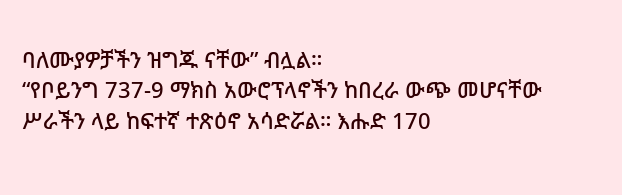ባለሙያዎቻችን ዝግጁ ናቸው” ብሏል።
“የቦይንግ 737-9 ማክስ አውሮፕላኖችን ከበረራ ውጭ መሆናቸው ሥራችን ላይ ከፍተኛ ተጽዕኖ አሳድሯል። እሑድ 170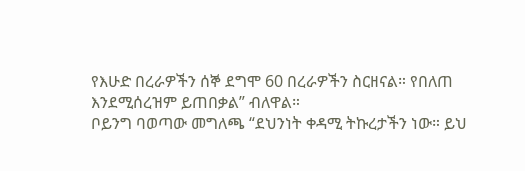የእሁድ በረራዎችን ሰኞ ደግሞ 60 በረራዎችን ስርዘናል። የበለጠ እንደሚሰረዝም ይጠበቃል” ብለዋል።
ቦይንግ ባወጣው መግለጫ “ደህንነት ቀዳሚ ትኩረታችን ነው። ይህ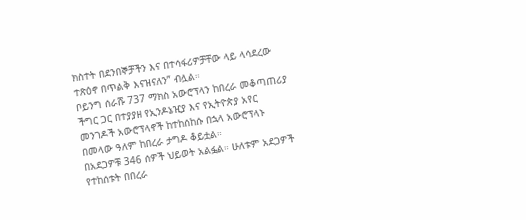ክስተት በደንበኞቻችን እና በተሳፋሪዎቻቸው ላይ ላሳደረው ተጽዕኖ በጥልቅ እናዝናለን” ብሏል።
ቦይንግ ሰራሹ 737 ማክስ አውሮፕላን ከበረራ መቆጣጠሪያ ችግር ጋር በተያያዘ የኢንዶኔዢያ እና የኢትዮጵያ አየር መንገዶች አውሮፕላኖች ከተከሰከሱ በኋላ አውሮፕላኑ በመላው ዓለም ከበረራ ታግዶ ቆይቷል።
በአደጋዎቹ 346 ሰዎች ህይወት አልፏል። ሁለቱም አደጋዎች የተከሰቱት በበረራ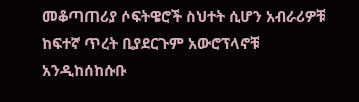መቆጣጠሪያ ሶፍትዌሮች ስህተት ሲሆን አብራሪዎቹ ከፍተኛ ጥረት ቢያደርጉም አውሮፕላኖቹ አንዲከሰከሱቡ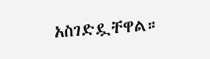አስገድዷቸዋል።